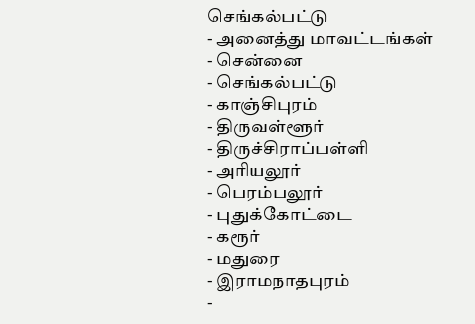செங்கல்பட்டு
- அனைத்து மாவட்டங்கள்
- சென்னை
- செங்கல்பட்டு
- காஞ்சிபுரம்
- திருவள்ளூர்
- திருச்சிராப்பள்ளி
- அரியலூர்
- பெரம்பலூர்
- புதுக்கோட்டை
- கரூர்
- மதுரை
- இராமநாதபுரம்
-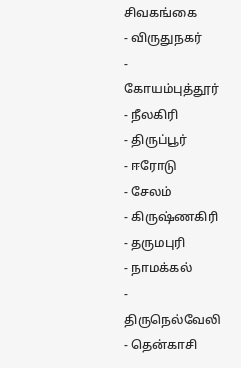சிவகங்கை
- விருதுநகர்
- கோயம்புத்தூர்
- நீலகிரி
- திருப்பூர்
- ஈரோடு
- சேலம்
- கிருஷ்ணகிரி
- தருமபுரி
- நாமக்கல்
- திருநெல்வேலி
- தென்காசி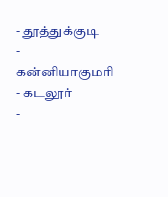- தூத்துக்குடி
- கன்னியாகுமரி
- கடலூர்
-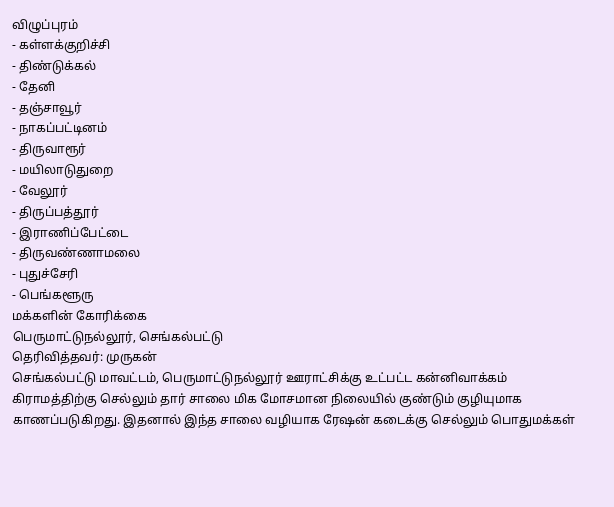விழுப்புரம்
- கள்ளக்குறிச்சி
- திண்டுக்கல்
- தேனி
- தஞ்சாவூர்
- நாகப்பட்டினம்
- திருவாரூர்
- மயிலாடுதுறை
- வேலூர்
- திருப்பத்தூர்
- இராணிப்பேட்டை
- திருவண்ணாமலை
- புதுச்சேரி
- பெங்களூரு
மக்களின் கோரிக்கை
பெருமாட்டுநல்லூர், செங்கல்பட்டு
தெரிவித்தவர்: முருகன்
செங்கல்பட்டு மாவட்டம், பெருமாட்டுநல்லூர் ஊராட்சிக்கு உட்பட்ட கன்னிவாக்கம் கிராமத்திற்கு செல்லும் தார் சாலை மிக மோசமான நிலையில் குண்டும் குழியுமாக காணப்படுகிறது. இதனால் இந்த சாலை வழியாக ரேஷன் கடைக்கு செல்லும் பொதுமக்கள்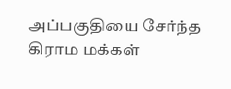அப்பகுதியை சேர்ந்த கிராம மக்கள்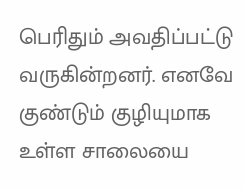பெரிதும் அவதிப்பட்டு வருகின்றனர். எனவே குண்டும் குழியுமாக உள்ள சாலையை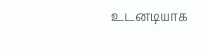உடனடியாக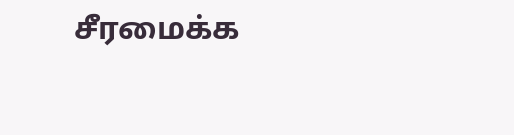சீரமைக்க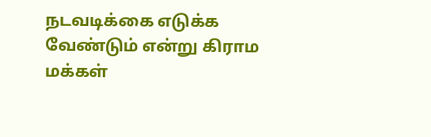நடவடிக்கை எடுக்க வேண்டும் என்று கிராம மக்கள்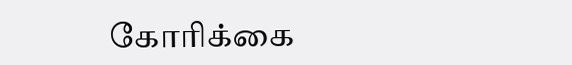கோரிக்கை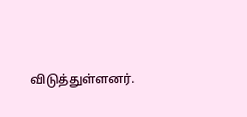விடுத்துள்ளனர்.